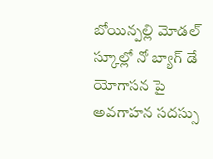బోయిన్పల్లి మోడల్ స్కూల్లో నో బ్యాగ్ డే
యోగాసన పై అవగాహన సదస్సు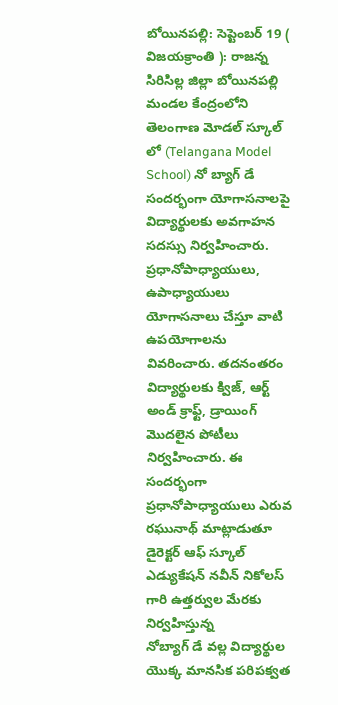బోయినపల్లి: సెప్టెంబర్ 19 ( విజయక్రాంతి ): రాజన్న సిరిసిల్ల జిల్లా బోయినపల్లి మండల కేంద్రంలోని తెలంగాణ మోడల్ స్కూల్ లో (Telangana Model School) నో బ్యాగ్ డే సందర్భంగా యోగాసనాలపై విద్యార్థులకు అవగాహన సదస్సు నిర్వహించారు. ప్రధానోపాధ్యాయులు, ఉపాధ్యాయులు యోగాసనాలు చేస్తూ వాటి ఉపయోగాలను వివరించారు. తదనంతరం విద్యార్థులకు క్విజ్, ఆర్ట్ అండ్ క్రాఫ్ట్, డ్రాయింగ్ మొదలైన పోటీలు నిర్వహించారు. ఈ సందర్భంగా ప్రధానోపాధ్యాయులు ఎరువ రఘునాథ్ మాట్లాడుతూ డైరెక్టర్ ఆఫ్ స్కూల్ ఎడ్యుకేషన్ నవీన్ నికోలస్ గారి ఉత్తర్వుల మేరకు నిర్వహిస్తున్న
నోబ్యాగ్ డే వల్ల విద్యార్థుల యొక్క మానసిక పరిపక్వత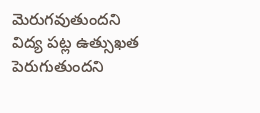మెరుగవుతుందని విద్య పట్ల ఉత్సుఖత పెరుగుతుందని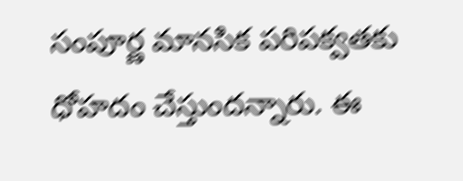సంపూర్ణ మానసిక పరిపక్వతకు ధోహదం చేస్తుందన్నారు. ఈ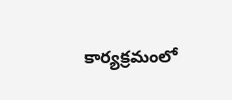కార్యక్రమంలో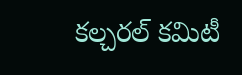కల్చరల్ కమిటీ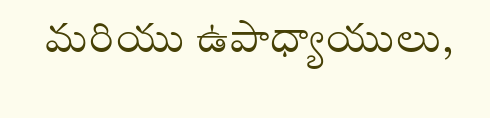మరియు ఉపాధ్యాయులు,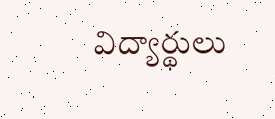విద్యార్థులు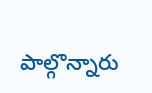పాల్గొన్నారు